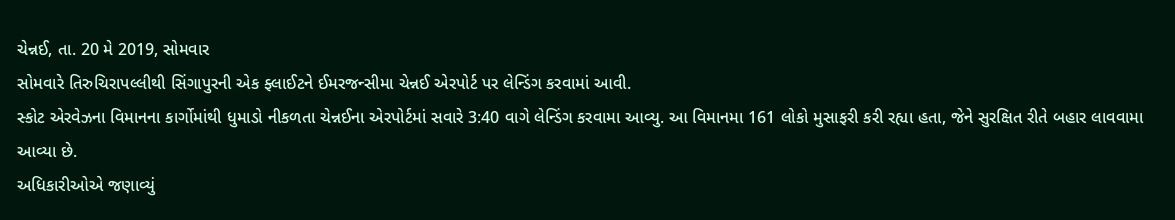ચેન્નઈ, તા. 20 મે 2019, સોમવાર
સોમવારે તિરુચિરાપલ્લીથી સિંગાપુરની એક ફ્લાઈટને ઈમરજન્સીમા ચેન્નઈ એરપોર્ટ પર લેન્ડિંગ કરવામાં આવી.
સ્કોટ એરવેઝના વિમાનના કાર્ગોમાંથી ધુમાડો નીકળતા ચેન્નઈના એરપોર્ટમાં સવારે 3:40 વાગે લેન્ડિંગ કરવામા આવ્યુ. આ વિમાનમા 161 લોકો મુસાફરી કરી રહ્યા હતા, જેને સુરક્ષિત રીતે બહાર લાવવામા આવ્યા છે.
અધિકારીઓએ જણાવ્યું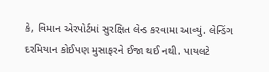કે, વિમાન એરપોર્ટમાં સુરક્ષિત લેન્ડ કરવામા આવ્યું. લેન્ડિંગ દરમિયાન કોઈપણ મુસાફરને ઈજા થઈ નથી. પાયલટે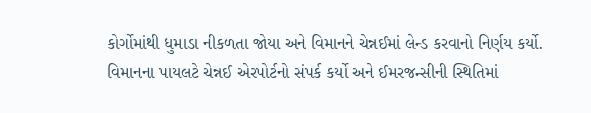કોર્ગોમાંથી ધુમાડા નીકળતા જોયા અને વિમાનને ચેન્નઈમાં લેન્ડ કરવાનો નિર્ણય કર્યો.
વિમાનના પાયલટે ચેન્નઈ એરપોર્ટનો સંપર્ક કર્યો અને ઈમરજન્સીની સ્થિતિમાં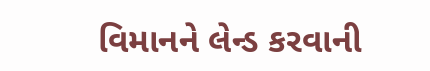વિમાનને લેન્ડ કરવાની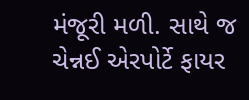મંજૂરી મળી. સાથે જ ચેન્નઈ એરપોર્ટે ફાયર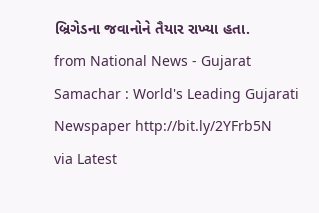બ્રિગેડના જવાનોને તૈયાર રાખ્યા હતા.
from National News - Gujarat Samachar : World's Leading Gujarati Newspaper http://bit.ly/2YFrb5N
via Latest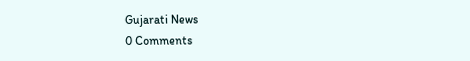Gujarati News
0 Comments